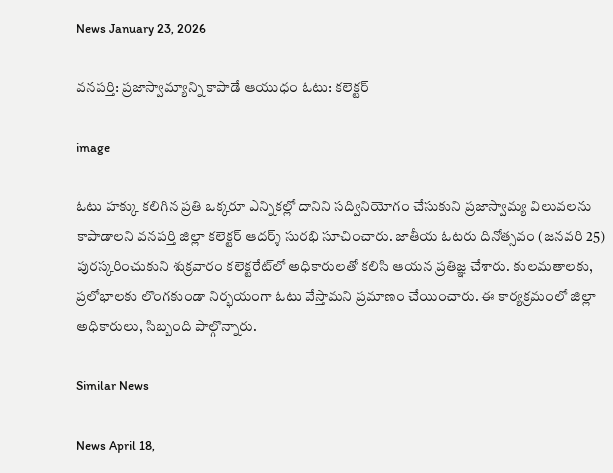News January 23, 2026

వనపర్తి: ప్రజాస్వామ్యాన్ని కాపాడే ఆయుధం ఓటు: కలెక్టర్

image

ఓటు హక్కు కలిగిన ప్రతి ఒక్కరూ ఎన్నికల్లో దానిని సద్వినియోగం చేసుకుని ప్రజాస్వామ్య విలువలను కాపాడాలని వనపర్తి జిల్లా కలెక్టర్ ఆదర్శ్ సురభి సూచించారు. జాతీయ ఓటరు దినోత్సవం (జనవరి 25) పురస్కరించుకుని శుక్రవారం కలెక్టరేట్‌లో అధికారులతో కలిసి ఆయన ప్రతిజ్ఞ చేశారు. కులమతాలకు, ప్రలోభాలకు లొంగకుండా నిర్భయంగా ఓటు వేస్తామని ప్రమాణం చేయించారు. ఈ కార్యక్రమంలో జిల్లా అధికారులు, సిబ్బంది పాల్గొన్నారు.

Similar News

News April 18,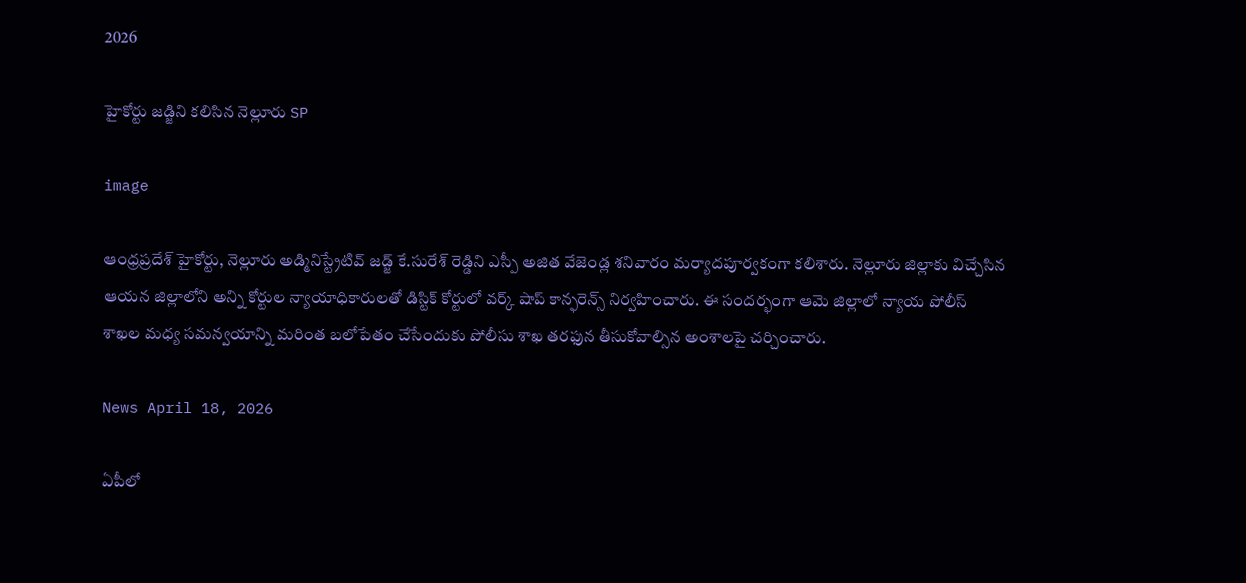2026

హైకోర్టు జడ్జిని కలిసిన నెల్లూరు SP

image

ఆంధ్రప్రదేశ్ హైకోర్టు, నెల్లూరు అడ్మినిస్ట్రేటివ్ జడ్జ్ కే.సురేశ్ రెడ్డిని ఎస్పీ అజిత వేజెండ్ల శనివారం మర్యాదపూర్వకంగా కలిశారు. నెల్లూరు జిల్లాకు విచ్చేసిన ఆయన జిల్లాలోని అన్ని కోర్టుల న్యాయాధికారులతో డిస్టిక్ కోర్టులో వర్క్ షాప్ కాన్ఫరెన్స్ నిర్వహించారు. ఈ సందర్భంగా ఆమె జిల్లాలో న్యాయ పోలీస్ శాఖల మధ్య సమన్వయాన్ని మరింత బలోపేతం చేసేందుకు పోలీసు శాఖ తరఫున తీసుకోవాల్సిన అంశాలపై చర్చించారు.

News April 18, 2026

ఏపీలో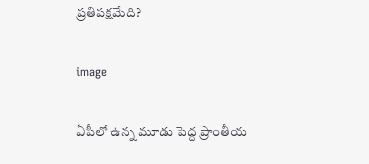ప్రతిపక్షమేది?

image

ఏపీలో ఉన్న మూడు పెద్ద ప్రాంతీయ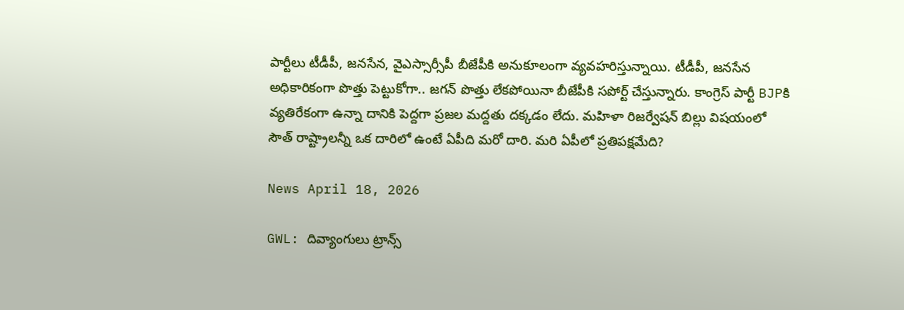పార్టీలు టీడీపీ, జనసేన, వైఎస్సార్సీపీ బీజేపీకి అనుకూలంగా వ్యవహరిస్తున్నాయి. టీడీపీ, జనసేన అధికారికంగా పొత్తు పెట్టుకోగా.. జగన్ పొత్తు లేకపోయినా బీజేపీకి సపోర్ట్ చేస్తున్నారు. కాంగ్రెస్ పార్టీ BJPకి వ్యతిరేకంగా ఉన్నా దానికి పెద్దగా ప్రజల మద్దతు దక్కడం లేదు. మహిళా రిజర్వేషన్ బిల్లు విషయంలో సౌత్ రాష్ట్రాలన్నీ ఒక దారిలో ఉంటే ఏపీది మరో దారి. మరి ఏపీలో ప్రతిపక్షమేది?

News April 18, 2026

GWL: దివ్యాంగులు ట్రాన్స్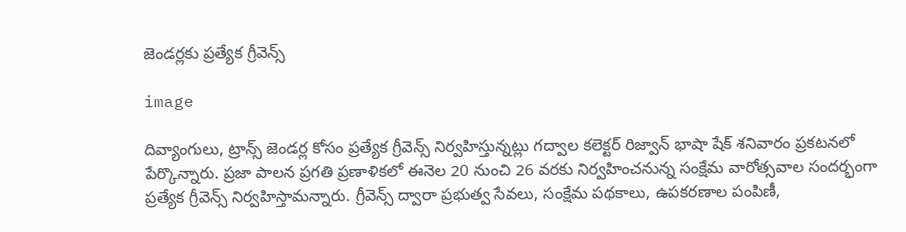జెండర్లకు ప్రత్యేక గ్రీవెన్స్

image

దివ్యాంగులు, ట్రాన్స్ జెండర్ల కోసం ప్రత్యేక గ్రీవెన్స్ నిర్వహిస్తున్నట్లు గద్వాల కలెక్టర్ రిజ్వాన్ భాషా షేక్ శనివారం ప్రకటనలో పేర్కొన్నారు. ప్రజా పాలన ప్రగతి ప్రణాళికలో ఈనెల 20 నుంచి 26 వరకు నిర్వహించనున్న సంక్షేమ వారోత్సవాల సందర్భంగా ప్రత్యేక గ్రీవెన్స్ నిర్వహిస్తామన్నారు. గ్రీవెన్స్ ద్వారా ప్రభుత్వ సేవలు, సంక్షేమ పథకాలు, ఉపకరణాల పంపిణీ,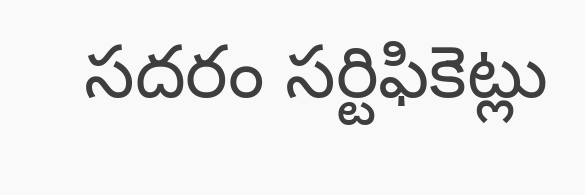సదరం సర్టిఫికెట్లు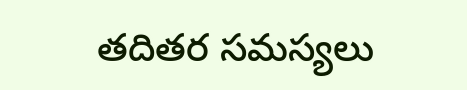తదితర సమస్యలు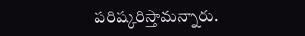పరిష్కరిస్తామన్నారు.